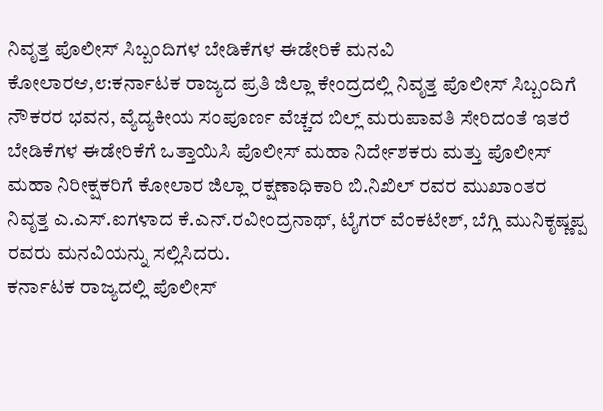ನಿವೃತ್ತ ಪೊಲೀಸ್ ಸಿಬ್ಬಂದಿಗಳ ಬೇಡಿಕೆಗಳ ಈಡೇರಿಕೆ ಮನವಿ
ಕೋಲಾರಆ,೮:ಕರ್ನಾಟಕ ರಾಜ್ಯದ ಪ್ರತಿ ಜಿಲ್ಲಾ ಕೇಂದ್ರದಲ್ಲಿ ನಿವೃತ್ತ ಪೊಲೀಸ್ ಸಿಬ್ಬಂದಿಗೆ ನೌಕರರ ಭವನ, ವ್ಯೆದ್ಯಕೀಯ ಸಂಪೂರ್ಣ ವೆಚ್ಚದ ಬಿಲ್ಲ್ ಮರುಪಾವತಿ ಸೇರಿದಂತೆ ಇತರೆ ಬೇಡಿಕೆಗಳ ಈಡೇರಿಕೆಗೆ ಒತ್ತಾಯಿಸಿ ಪೊಲೀಸ್ ಮಹಾ ನಿರ್ದೇಶಕರು ಮತ್ತು ಪೊಲೀಸ್ ಮಹಾ ನಿರೀಕ್ಷಕರಿಗೆ ಕೋಲಾರ ಜಿಲ್ಲಾ ರಕ್ಷಣಾಧಿಕಾರಿ ಬಿ.ನಿಖಿಲ್ ರವರ ಮುಖಾಂತರ ನಿವೃತ್ತ ಎ.ಎಸ್.ಐಗಳಾದ ಕೆ.ಎನ್.ರವೀಂದ್ರನಾಥ್, ಟೈಗರ್ ವೆಂಕಟೇಶ್, ಬೆಗ್ಲಿ ಮುನಿಕೃಷ್ಣಪ್ಪ ರವರು ಮನವಿಯನ್ನು ಸಲ್ಲಿಸಿದರು.
ಕರ್ನಾಟಕ ರಾಜ್ಯದಲ್ಲಿ ಪೊಲೀಸ್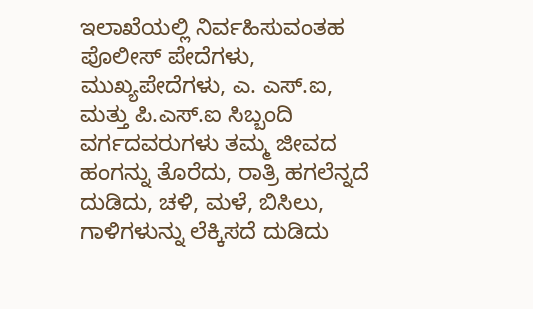ಇಲಾಖೆಯಲ್ಲಿ ನಿರ್ವಹಿಸುವಂತಹ ಪೊಲೀಸ್ ಪೇದೆಗಳು, ಮುಖ್ಯಪೇದೆಗಳು, ಎ. ಎಸ್.ಐ, ಮತ್ತು ಪಿ.ಎಸ್.ಐ ಸಿಬ್ಬಂದಿ ವರ್ಗದವರುಗಳು ತಮ್ಮ ಜೀವದ ಹಂಗನ್ನು ತೊರೆದು, ರಾತ್ರಿ ಹಗಲೆನ್ನದೆ ದುಡಿದು, ಚಳಿ, ಮಳೆ, ಬಿಸಿಲು, ಗಾಳಿಗಳುನ್ನು ಲೆಕ್ಕಿಸದೆ ದುಡಿದು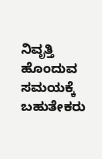ನಿವೃತ್ತಿ ಹೊಂದುವ ಸಮಯಕ್ಕೆ ಬಹುತೇಕರು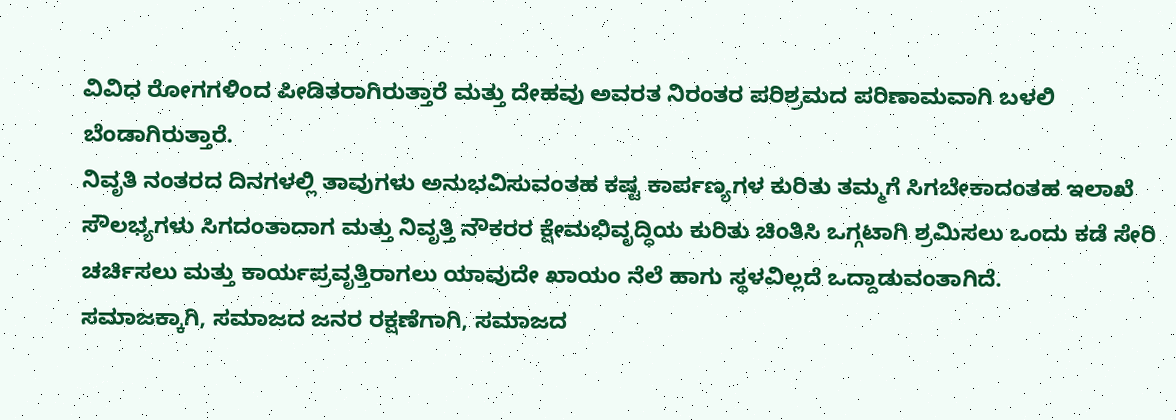ವಿವಿಧ ರೋಗಗಳಿಂದ ಪೀಡಿತರಾಗಿರುತ್ತಾರೆ ಮತ್ತು ದೇಹವು ಅವರತ ನಿರಂತರ ಪರಿಶ್ರಮದ ಪರಿಣಾಮವಾಗಿ ಬಳಲಿ ಬೆಂಡಾಗಿರುತ್ತಾರೆ.
ನಿವೃತಿ ನಂತರದ ದಿನಗಳಲ್ಲಿ ತಾವುಗಳು ಅನುಭವಿಸುವಂತಹ ಕಷ್ಟ ಕಾರ್ಪಣ್ಯಗಳ ಕುರಿತು ತಮ್ಮಗೆ ಸಿಗಬೇಕಾದಂತಹ ಇಲಾಖೆ ಸೌಲಭ್ಯಗಳು ಸಿಗದಂತಾದಾಗ ಮತ್ತು ನಿವೃತ್ತಿ ನೌಕರರ ಕ್ಷೇಮಭಿವೃದ್ಧಿಯ ಕುರಿತು ಚಿಂತಿಸಿ ಒಗ್ಗಟಾಗಿ ಶ್ರಮಿಸಲು ಒಂದು ಕಡೆ ಸೇರಿ ಚರ್ಚಿಸಲು ಮತ್ತು ಕಾರ್ಯಪ್ರವೃತ್ತಿರಾಗಲು ಯಾವುದೇ ಖಾಯಂ ನೆಲೆ ಹಾಗು ಸ್ಥಳವಿಲ್ಲದೆ ಒದ್ದಾಡುವಂತಾಗಿದೆ.
ಸಮಾಜಕ್ಕಾಗಿ, ಸಮಾಜದ ಜನರ ರಕ್ಷಣೆಗಾಗಿ, ಸಮಾಜದ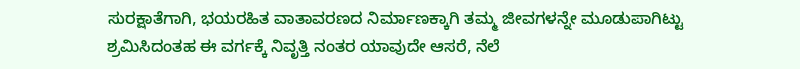ಸುರಕ್ಷಾತೆಗಾಗಿ, ಭಯರಹಿತ ವಾತಾವರಣದ ನಿರ್ಮಾಣಕ್ಕಾಗಿ ತಮ್ಮ ಜೀವಗಳನ್ನೇ ಮೂಡುಪಾಗಿಟ್ಟು ಶ್ರಮಿಸಿದಂತಹ ಈ ವರ್ಗಕ್ಕೆ ನಿವೃತ್ತಿ ನಂತರ ಯಾವುದೇ ಆಸರೆ, ನೆಲೆ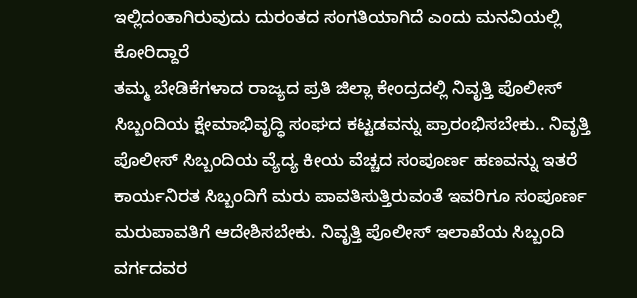ಇಲ್ಲಿದಂತಾಗಿರುವುದು ದುರಂತದ ಸಂಗತಿಯಾಗಿದೆ ಎಂದು ಮನವಿಯಲ್ಲಿ ಕೋರಿದ್ದಾರೆ
ತಮ್ಮ ಬೇಡಿಕೆಗಳಾದ ರಾಜ್ಯದ ಪ್ರತಿ ಜಿಲ್ಲಾ ಕೇಂದ್ರದಲ್ಲಿ ನಿವೃತ್ತಿ ಪೊಲೀಸ್ ಸಿಬ್ಬಂದಿಯ ಕ್ಷೇಮಾಭಿವೃದ್ಧಿ ಸಂಘದ ಕಟ್ಟಡವನ್ನು ಪ್ರಾರಂಭಿಸಬೇಕು.. ನಿವೃತ್ತಿ ಪೊಲೀಸ್ ಸಿಬ್ಬಂದಿಯ ವ್ಯೆದ್ಯ ಕೀಯ ವೆಚ್ಚದ ಸಂಪೂರ್ಣ ಹಣವನ್ನು ಇತರೆ ಕಾರ್ಯನಿರತ ಸಿಬ್ಬಂದಿಗೆ ಮರು ಪಾವತಿಸುತ್ತಿರುವಂತೆ ಇವರಿಗೂ ಸಂಪೂರ್ಣ ಮರುಪಾವತಿಗೆ ಆದೇಶಿಸಬೇಕು. ನಿವೃತ್ತಿ ಪೊಲೀಸ್ ಇಲಾಖೆಯ ಸಿಬ್ಬಂದಿ ವರ್ಗದವರ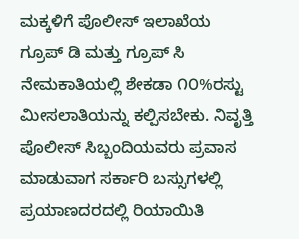ಮಕ್ಕಳಿಗೆ ಪೊಲೀಸ್ ಇಲಾಖೆಯ ಗ್ರೂಪ್ ಡಿ ಮತ್ತು ಗ್ರೂಪ್ ಸಿ ನೇಮಕಾತಿಯಲ್ಲಿ ಶೇಕಡಾ ೧೦%ರಸ್ಟು ಮೀಸಲಾತಿಯನ್ನು ಕಲ್ಪಿಸಬೇಕು. ನಿವೃತ್ತಿ ಪೊಲೀಸ್ ಸಿಬ್ಬಂದಿಯವರು ಪ್ರವಾಸ ಮಾಡುವಾಗ ಸರ್ಕಾರಿ ಬಸ್ಸುಗಳಲ್ಲಿ ಪ್ರಯಾಣದರದಲ್ಲಿ ರಿಯಾಯಿತಿ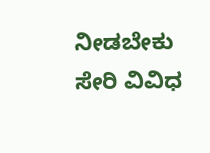ನೀಡಬೇಕು ಸೇರಿ ವಿವಿಧ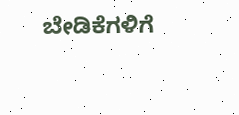ಬೇಡಿಕೆಗಳಿಗೆ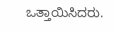ಒತ್ತಾಯಿಸಿದರು.